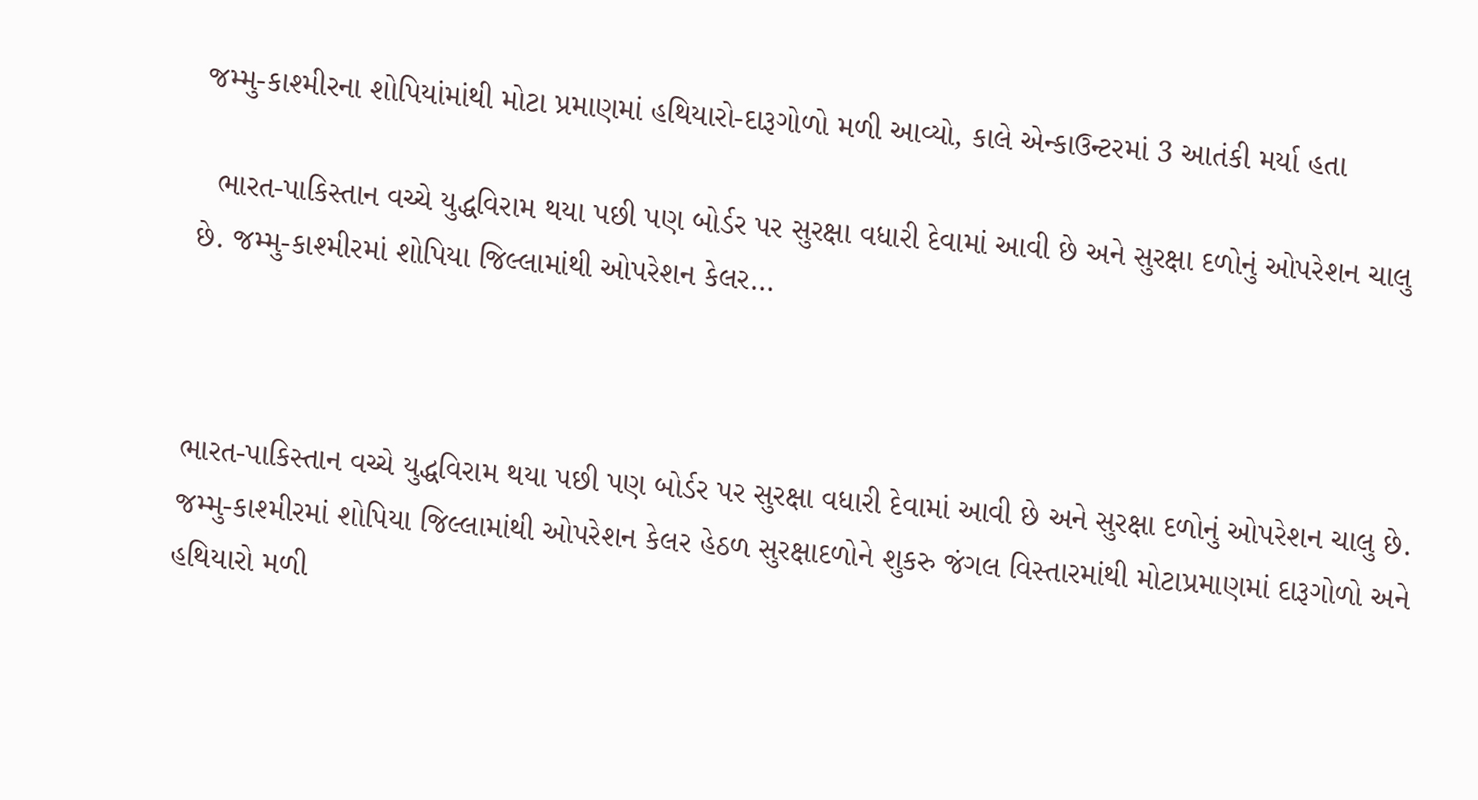જમ્મુ-કાશ્મીરના શોપિયાંમાંથી મોટા પ્રમાણમાં હથિયારો-દારૂગોળો મળી આવ્યો, કાલે એન્કાઉન્ટરમાં 3 આતંકી મર્યા હતા

  ભારત-પાકિસ્તાન વચ્ચે યુદ્ધવિરામ થયા પછી પણ બોર્ડર પર સુરક્ષા વધારી દેવામાં આવી છે અને સુરક્ષા દળોનું ઓપરેશન ચાલુ છે. જમ્મુ-કાશ્મીરમાં શોપિયા જિલ્લામાંથી ઓપરેશન કેલર…



ભારત-પાકિસ્તાન વચ્ચે યુદ્ધવિરામ થયા પછી પણ બોર્ડર પર સુરક્ષા વધારી દેવામાં આવી છે અને સુરક્ષા દળોનું ઓપરેશન ચાલુ છે. જમ્મુ-કાશ્મીરમાં શોપિયા જિલ્લામાંથી ઓપરેશન કેલર હેઠળ સુરક્ષાદળોને શુકરુ જંગલ વિસ્તારમાંથી મોટાપ્રમાણમાં દારૂગોળો અને હથિયારો મળી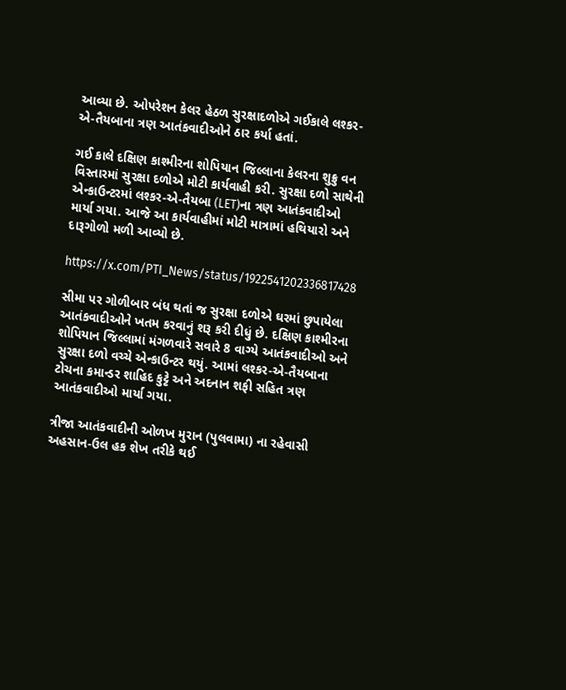આવ્યા છે. ઓપરેશન કેલર હેઠળ સુરક્ષાદળોએ ગઈકાલે લશ્કર-એ-તૈયબાના ત્રણ આતંકવાદીઓને ઠાર કર્યા હતાં.

ગઈ કાલે દક્ષિણ કાશ્મીરના શોપિયાન જિલ્લાના કેલરના શુક્રુ વન વિસ્તારમાં સુરક્ષા દળોએ મોટી કાર્યવાહી કરી. સુરક્ષા દળો સાથેની એન્કાઉન્ટરમાં લશ્કર-એ-તૈયબા (LET)ના ત્રણ આતંકવાદીઓ માર્યા ગયા. આજે આ કાર્યવાહીમાં મોટી માત્રામાં હથિયારો અને દારૂગોળો મળી આવ્યો છે.

https://x.com/PTI_News/status/1922541202336817428

સીમા પર ગોળીબાર બંધ થતાં જ સુરક્ષા દળોએ ઘરમાં છુપાયેલા આતંકવાદીઓને ખતમ કરવાનું શરૂ કરી દીધું છે. દક્ષિણ કાશ્મીરના શોપિયાન જિલ્લામાં મંગળવારે સવારે 8 વાગ્યે આતંકવાદીઓ અને સુરક્ષા દળો વચ્ચે એન્કાઉન્ટર થયું. આમાં લશ્કર-એ-તૈયબાના ટોચના કમાન્ડર શાહિદ કુટ્ટે અને અદનાન શફી સહિત ત્રણ આતંકવાદીઓ માર્યા ગયા.

ત્રીજા આતંકવાદીની ઓળખ મુરાન (પુલવામા) ના રહેવાસી અહસાન-ઉલ હક શેખ તરીકે થઈ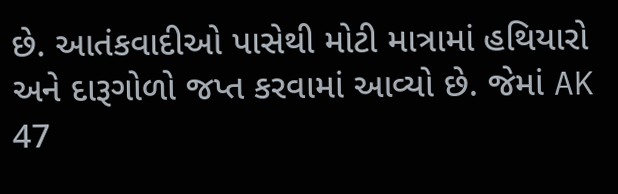છે. આતંકવાદીઓ પાસેથી મોટી માત્રામાં હથિયારો અને દારૂગોળો જપ્ત કરવામાં આવ્યો છે. જેમાં AK 47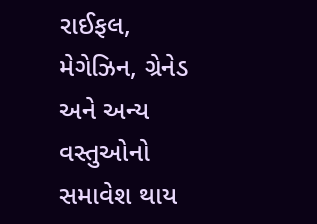રાઈફલ, મેગેઝિન, ગ્રેનેડ અને અન્ય વસ્તુઓનો સમાવેશ થાય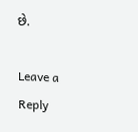છે.

Leave a Reply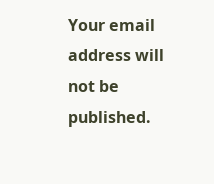Your email address will not be published.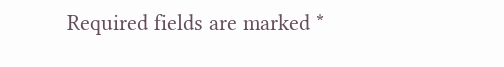Required fields are marked *